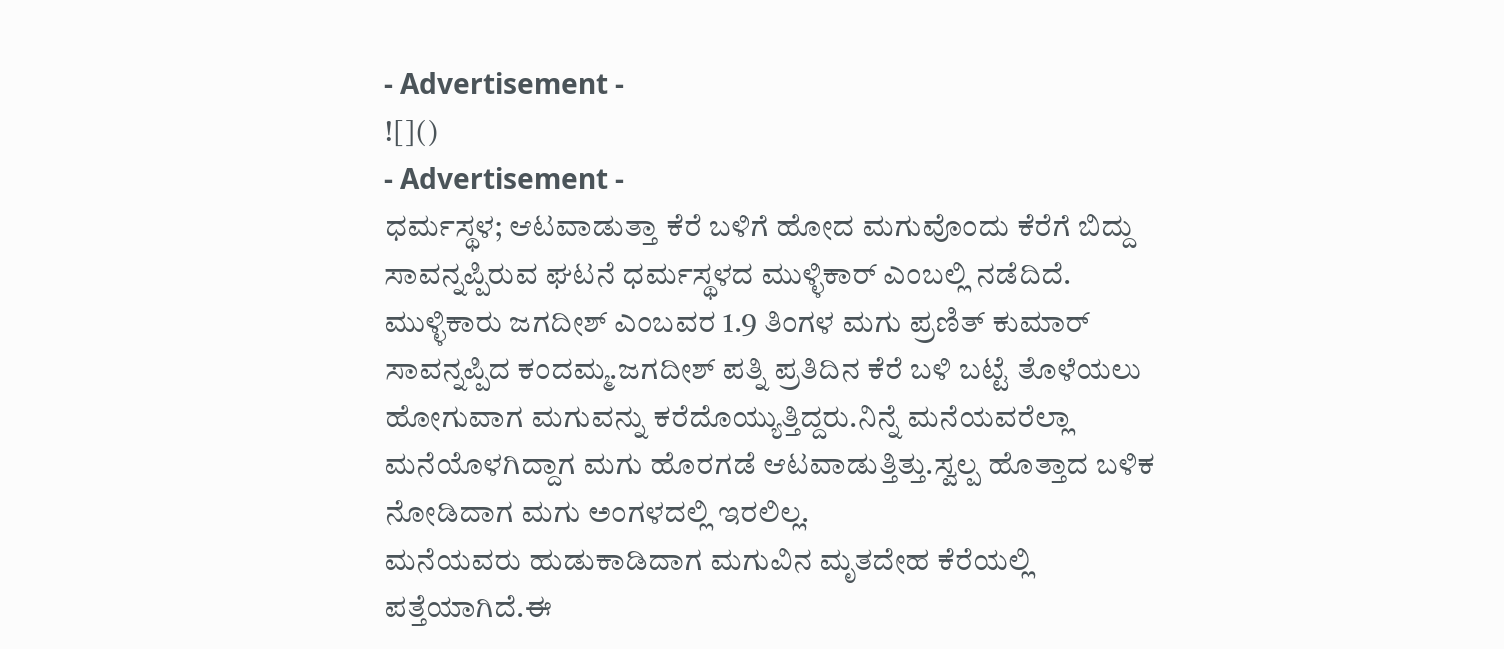- Advertisement -
![]()
- Advertisement -
ಧರ್ಮಸ್ಥಳ; ಆಟವಾಡುತ್ತಾ ಕೆರೆ ಬಳಿಗೆ ಹೋದ ಮಗುವೊಂದು ಕೆರೆಗೆ ಬಿದ್ದು ಸಾವನ್ನಪ್ಪಿರುವ ಘಟನೆ ಧರ್ಮಸ್ಥಳದ ಮುಳ್ಳಿಕಾರ್ ಎಂಬಲ್ಲಿ ನಡೆದಿದೆ.
ಮುಳ್ಳಿಕಾರು ಜಗದೀಶ್ ಎಂಬವರ 1.9 ತಿಂಗಳ ಮಗು ಪ್ರಣಿತ್ ಕುಮಾರ್ ಸಾವನ್ನಪ್ಪಿದ ಕಂದಮ್ಮ.ಜಗದೀಶ್ ಪತ್ನಿ ಪ್ರತಿದಿನ ಕೆರೆ ಬಳಿ ಬಟ್ಟೆ ತೊಳೆಯಲು ಹೋಗುವಾಗ ಮಗುವನ್ನು ಕರೆದೊಯ್ಯುತ್ತಿದ್ದರು.ನಿನ್ನೆ ಮನೆಯವರೆಲ್ಲಾ ಮನೆಯೊಳಗಿದ್ದಾಗ ಮಗು ಹೊರಗಡೆ ಆಟವಾಡುತ್ತಿತ್ತು.ಸ್ವಲ್ಪ ಹೊತ್ತಾದ ಬಳಿಕ ನೋಡಿದಾಗ ಮಗು ಅಂಗಳದಲ್ಲಿ ಇರಲಿಲ್ಲ.
ಮನೆಯವರು ಹುಡುಕಾಡಿದಾಗ ಮಗುವಿನ ಮೃತದೇಹ ಕೆರೆಯಲ್ಲಿ ಪತ್ತೆಯಾಗಿದೆ.ಈ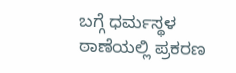ಬಗ್ಗೆ ಧರ್ಮಸ್ಥಳ ಠಾಣೆಯಲ್ಲಿ ಪ್ರಕರಣ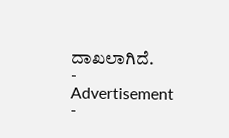ದಾಖಲಾಗಿದೆ.
- Advertisement -